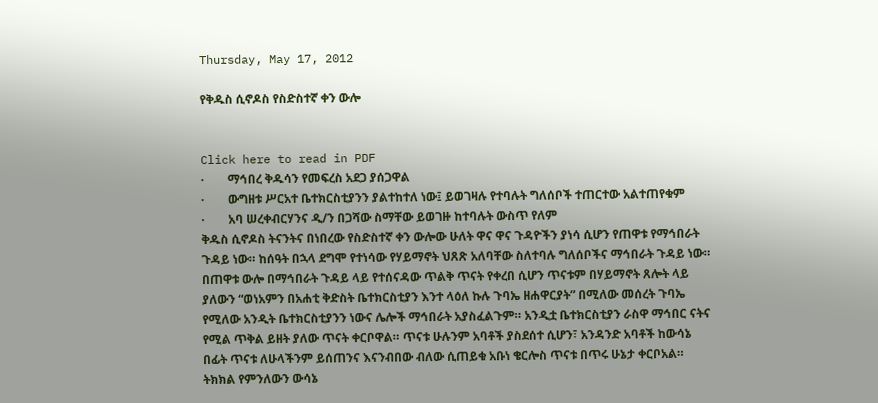Thursday, May 17, 2012

የቅዱስ ሲኖዶስ የስድስተኛ ቀን ውሎ


Click here to read in PDF
·        ማኅበረ ቅዱሳን የመፍረስ አደጋ ያሰጋዋል
·        ውግዘቱ ሥርአተ ቤተክርስቲያንን ያልተከተለ ነው፤ ይወገዛሉ የተባሉት ግለሰቦች ተጠርተው አልተጠየቁም
·        አባ ሠረቀብርሃንና ዲ/ን በጋሻው ስማቸው ይወገዙ ከተባሉት ውስጥ የለም
ቅዱስ ሲኖዶስ ትናንትና በነበረው የስድስተኛ ቀን ውሎው ሁለት ዋና ዋና ጉዳዮችን ያነሳ ሲሆን የጠዋቱ የማኅበራት ጉዳይ ነው። ከሰዓት በኋላ ደግሞ የተነሳው የሃይማኖት ህጸጽ አለባቸው ስለተባሉ ግለሰቦችና ማኅበራት ጉዳይ ነው።
በጠዋቱ ውሎ በማኅበራት ጉዳይ ላይ የተሰናዳው ጥልቅ ጥናት የቀረበ ሲሆን ጥናቱም በሃይማኖት ጸሎት ላይ ያለውን “ወነአምን በአሐቲ ቅድስት ቤተክርስቲያን እንተ ላዕለ ኩሉ ጉባኤ ዘሐዋርያት” በሚለው መሰረት ጉባኤ የሚለው አንዲት ቤተክርስቲያንን ነውና ሌሎች ማኅበራት አያስፈልጉም። አንዲቷ ቤተክርስቲያን ራስዋ ማኅበር ናትና የሚል ጥቅል ይዘት ያለው ጥናት ቀርቦዋል። ጥናቱ ሁሉንም አባቶች ያስደሰተ ሲሆን፣ አንዳንድ አባቶች ከውሳኔ በፊት ጥናቱ ለሁላችንም ይሰጠንና እናንብበው ብለው ሲጠይቁ አቡነ ቄርሎስ ጥናቱ በጥሩ ሁኔታ ቀርቦአል። ትክክል የምንለውን ውሳኔ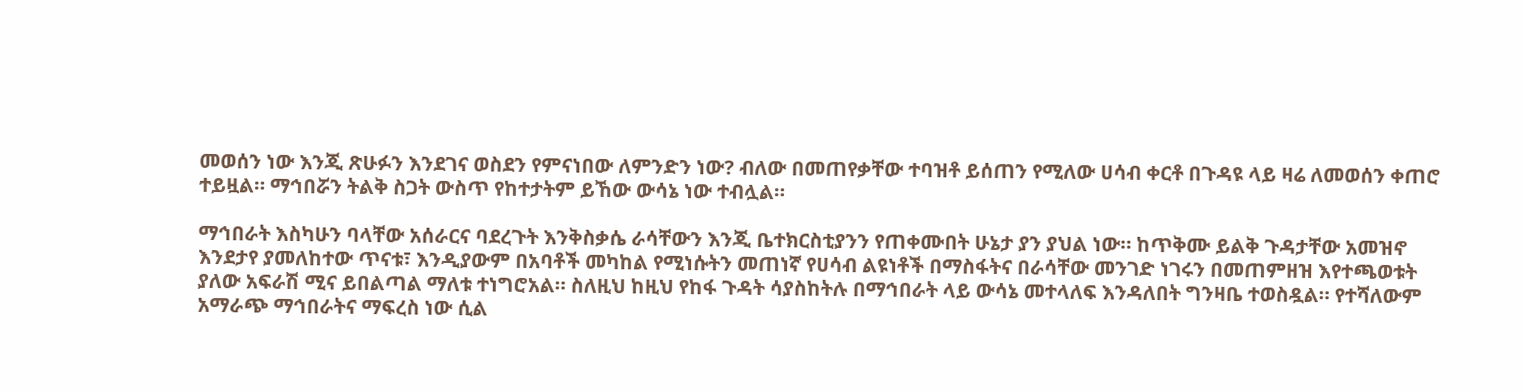መወሰን ነው እንጂ ጽሁፉን እንደገና ወስደን የምናነበው ለምንድን ነው? ብለው በመጠየቃቸው ተባዝቶ ይሰጠን የሚለው ሀሳብ ቀርቶ በጉዳዩ ላይ ዛሬ ለመወሰን ቀጠሮ ተይዟል። ማኅበሯን ትልቅ ስጋት ውስጥ የከተታትም ይኸው ውሳኔ ነው ተብሏል።

ማኅበራት እስካሁን ባላቸው አሰራርና ባደረጉት እንቅስቃሴ ራሳቸውን እንጂ ቤተክርስቲያንን የጠቀሙበት ሁኔታ ያን ያህል ነው። ከጥቅሙ ይልቅ ጉዳታቸው አመዝኖ እንደታየ ያመለከተው ጥናቱ፣ እንዲያውም በአባቶች መካከል የሚነሱትን መጠነኛ የሀሳብ ልዩነቶች በማስፋትና በራሳቸው መንገድ ነገሩን በመጠምዘዝ እየተጫወቱት ያለው አፍራሽ ሚና ይበልጣል ማለቱ ተነግሮአል። ስለዚህ ከዚህ የከፋ ጉዳት ሳያስከትሉ በማኅበራት ላይ ውሳኔ መተላለፍ እንዳለበት ግንዛቤ ተወስዷል። የተሻለውም አማራጭ ማኅበራትና ማፍረስ ነው ሲል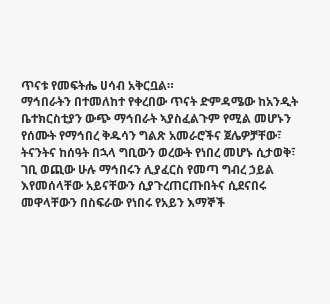ጥናቱ የመፍትሔ ሀሳብ አቅርቧል።
ማኅበራትን በተመለከተ የቀረበው ጥናት ድምዳሜው ከአንዲት ቤተክርስቲያን ውጭ ማኅበራት ኣያስፈልጉም የሚል መሆኑን የሰሙት የማኅበረ ቅዱሳን ግልጽ አመራሮችና ጀሌዎቻቸው፣ ትናንትና ከሰዓት በኋላ ግቢውን ወረውት የነበረ መሆኑ ሲታወቅ፣ ገቢ ወጪው ሁሉ ማኅበሩን ሊያፈርስ የመጣ ግብረ ኃይል እየመሰላቸው አይናቸውን ሲያጉረጠርጡበትና ሲደናበሩ መዋላቸውን በስፍራው የነበሩ የአይን እማኞች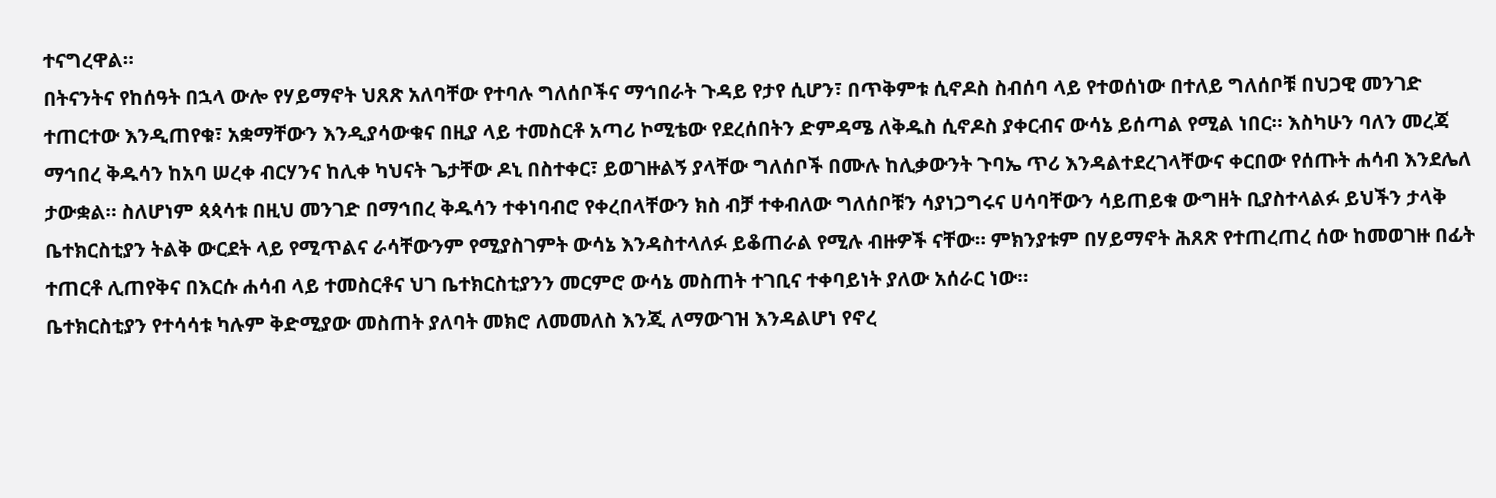ተናግረዋል።
በትናንትና የከሰዓት በኋላ ውሎ የሃይማኖት ህጸጽ አለባቸው የተባሉ ግለሰቦችና ማኅበራት ጉዳይ የታየ ሲሆን፣ በጥቅምቱ ሲኖዶስ ስብሰባ ላይ የተወሰነው በተለይ ግለሰቦቹ በህጋዊ መንገድ ተጠርተው እንዲጠየቁ፣ አቋማቸውን እንዲያሳውቁና በዚያ ላይ ተመስርቶ አጣሪ ኮሚቴው የደረሰበትን ድምዳሜ ለቅዱስ ሲኖዶስ ያቀርብና ውሳኔ ይሰጣል የሚል ነበር። እስካሁን ባለን መረጃ ማኅበረ ቅዱሳን ከአባ ሠረቀ ብርሃንና ከሊቀ ካህናት ጌታቸው ዶኒ በስተቀር፣ ይወገዙልኝ ያላቸው ግለሰቦች በሙሉ ከሊቃውንት ጉባኤ ጥሪ እንዳልተደረገላቸውና ቀርበው የሰጡት ሐሳብ እንደሌለ ታውቋል። ስለሆነም ጳጳሳቱ በዚህ መንገድ በማኅበረ ቅዱሳን ተቀነባብሮ የቀረበላቸውን ክስ ብቻ ተቀብለው ግለሰቦቹን ሳያነጋግሩና ሀሳባቸውን ሳይጠይቁ ውግዘት ቢያስተላልፉ ይህችን ታላቅ ቤተክርስቲያን ትልቅ ውርደት ላይ የሚጥልና ራሳቸውንም የሚያስገምት ውሳኔ እንዳስተላለፉ ይቆጠራል የሚሉ ብዙዎች ናቸው። ምክንያቱም በሃይማኖት ሕጸጽ የተጠረጠረ ሰው ከመወገዙ በፊት ተጠርቶ ሊጠየቅና በእርሱ ሐሳብ ላይ ተመስርቶና ህገ ቤተክርስቲያንን መርምሮ ውሳኔ መስጠት ተገቢና ተቀባይነት ያለው አሰራር ነው።
ቤተክርስቲያን የተሳሳቱ ካሉም ቅድሚያው መስጠት ያለባት መክሮ ለመመለስ እንጂ ለማውገዝ እንዳልሆነ የኖረ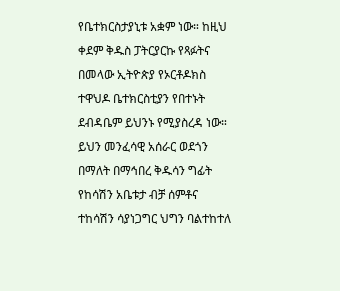የቤተክርስታያኒቱ አቋም ነው። ከዚህ ቀደም ቅዱስ ፓትርያርኩ የጻፉትና በመላው ኢትዮጵያ የኦርቶዶክስ ተዋህዶ ቤተክርስቲያን የበተኑት ደብዳቤም ይህንኑ የሚያስረዳ ነው። ይህን መንፈሳዊ አሰራር ወደጎን በማለት በማኅበረ ቅዱሳን ግፊት የከሳሽን አቤቱታ ብቻ ሰምቶና ተከሳሽን ሳያነጋግር ህግን ባልተከተለ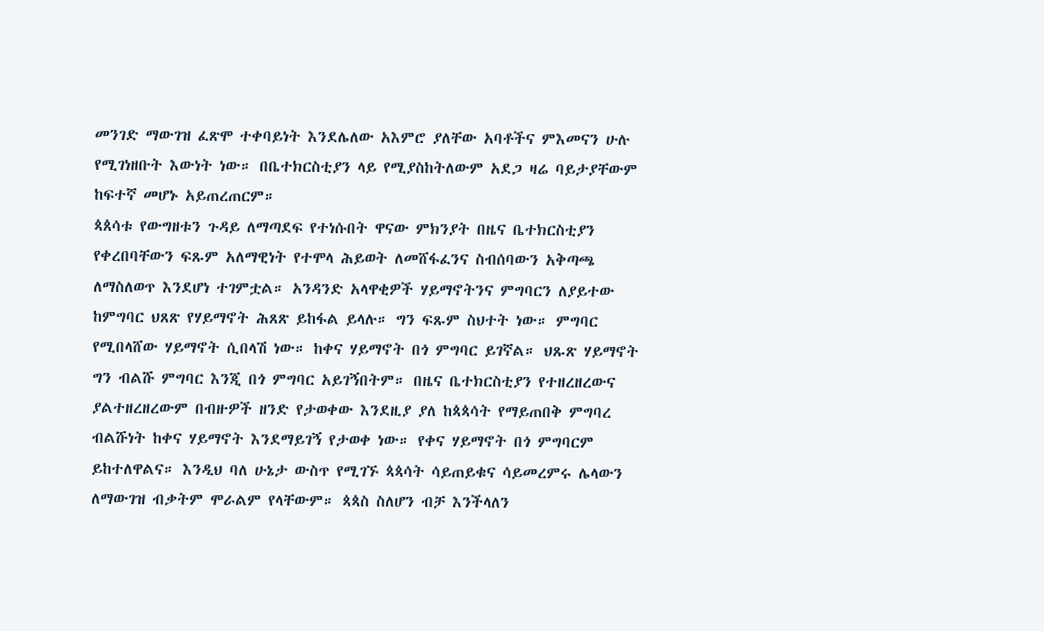መንገድ ማውገዝ ፈጽሞ ተቀባይነት እንደሌለው አእምሮ ያለቸው አባቶችና ምእመናን ሁሉ የሚገነዘቡት እውነት ነው። በቤተክርስቲያን ላይ የሚያስከትለውም አደጋ ዛሬ ባይታያቸውም ከፍተኛ መሆኑ አይጠረጠርም።
ጳጰሳቱ የውግዘቱን ጉዳይ ለማጣደፍ የተነሱበት ዋናው ምክንያት በዜና ቤተክርስቲያን የቀረበባቸውን ፍጹም አለማዊነት የተሞላ ሕይወት ለመሸፋፈንና ስብሰባውን አቅጣጫ ለማስለወጥ እንደሆነ ተገምቷል። አንዳንድ አላዋቂዎች ሃይማኖትንና ምግባርን ለያይተው ከምግባር ህጸጽ የሃይማኖት ሕጸጽ ይከፋል ይላሉ። ግን ፍጹም ስህተት ነው። ምግባር የሚበላሸው ሃይማኖት ሲበላሽ ነው። ከቀና ሃይማኖት በጎ ምግባር ይገኛል። ህጹጽ ሃይማኖት ግን ብልሹ ምግባር እንጂ በጎ ምግባር አይገኝበትም። በዜና ቤተክርስቲያን የተዘረዘረውና ያልተዘረዘረውም በብዙዎች ዘንድ የታወቀው እንደዚያ ያለ ከጳጳሳት የማይጠበቅ ምግባረ ብልሹነት ከቀና ሃይማኖት እንደማይገኝ የታወቀ ነው። የቀና ሃይማኖት በጎ ምግባርም ይከተለዋልና። እንዲህ ባለ ሁኔታ ውስጥ የሚገኙ ጳጳሳት ሳይጠይቁና ሳይመረምሩ ሌላውን ለማውገዝ ብቃትም ሞራልም የላቸውም። ጳጳስ ስለሆን ብቻ እንችላለን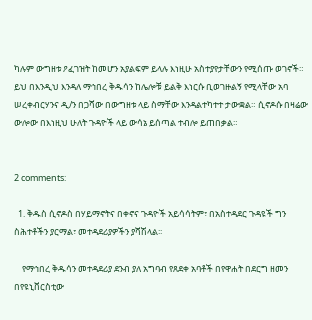ካሉም ውግዘቱ ዖፈገዝት ከመሆን አያልፍም ይላሉ እነዚሁ አስተያየታቸውን የሚሰጡ ወገኖች።
ይህ በእንዲህ እንዳለ ማኅበረ ቅዱሳን ከሌሎቹ ይልቅ እነርሱ ቢወገዙልኝ የሚላቸው አባ ሠረቀብርሃንና ዲ/ን በጋሻው በውግዘቱ ላይ ስማቸው እንዳልተካተተ ታውቋል። ሲኖዶሱ በዛሬው ውሎው በእነዚህ ሁለት ጉዳዮች ላይ ውሳኔ ይሰጣል ተብሎ ይጠበቃል።


2 comments:

  1. ቅዱስ ሲኖዶስ በሃይማኖትና በቀኖና ጉዳዮች አይሳሳትም፣ በአስተዳደር ጉዳዩች ግን ስሕተቶችን ያርማል፣ መተዳደሪያዎችን ያሻሽላል፡፡

    የማኅበረ ቅዱሳን መተዳደሪያ ደንብ ያለ አግባብ የጸደቀ አባቶች በየዋሐት በደርግ ዘመን በየዩኒቨርስቲው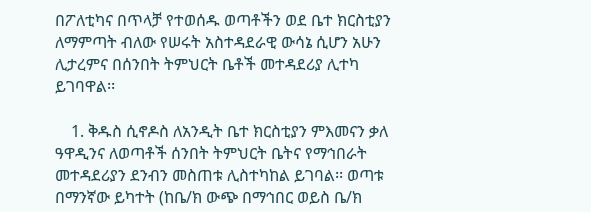በፖለቲካና በጥላቻ የተወሰዱ ወጣቶችን ወደ ቤተ ክርስቲያን ለማምጣት ብለው የሠሩት አስተዳደራዊ ውሳኔ ሲሆን አሁን ሊታረምና በሰንበት ትምህርት ቤቶች መተዳደሪያ ሊተካ ይገባዋል፡፡

    1. ቅዱስ ሲኖዶስ ለአንዲት ቤተ ክርስቲያን ምእመናን ቃለ ዓዋዲንና ለወጣቶች ሰንበት ትምህርት ቤትና የማኅበራት መተዳደሪያን ደንብን መስጠቱ ሊስተካከል ይገባል፡፡ ወጣቱ በማንኛው ይካተት (ከቤ/ክ ውጭ በማኅበር ወይስ ቤ/ክ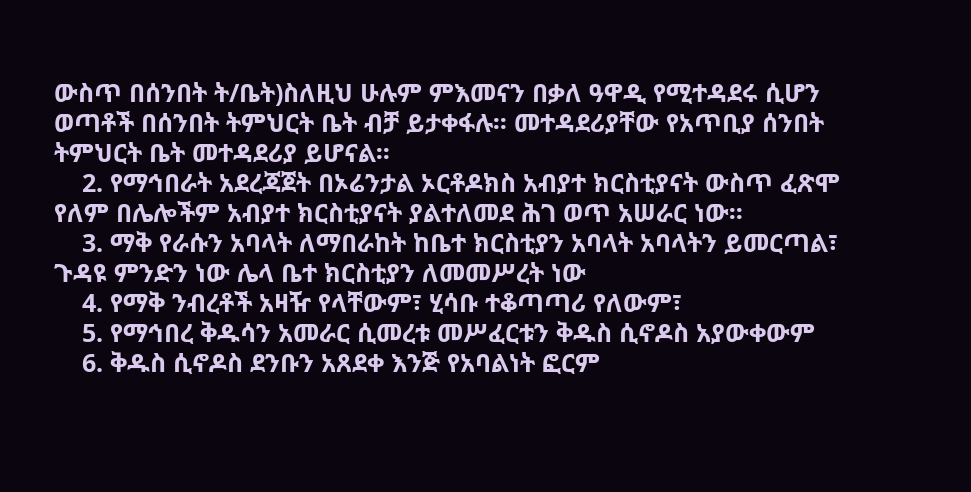ውስጥ በሰንበት ት/ቤት)ስለዚህ ሁሉም ምእመናን በቃለ ዓዋዲ የሚተዳደሩ ሲሆን ወጣቶች በሰንበት ትምህርት ቤት ብቻ ይታቀፋሉ፡፡ መተዳደሪያቸው የአጥቢያ ሰንበት ትምህርት ቤት መተዳደሪያ ይሆናል፡፡
    2. የማኅበራት አደረጃጀት በኦሬንታል ኦርቶዶክስ አብያተ ክርስቲያናት ውስጥ ፈጽሞ የለም በሌሎችም አብያተ ክርስቲያናት ያልተለመደ ሕገ ወጥ አሠራር ነው፡፡
    3. ማቅ የራሱን አባላት ለማበራከት ከቤተ ክርስቲያን አባላት አባላትን ይመርጣል፣ ጉዳዩ ምንድን ነው ሌላ ቤተ ክርስቲያን ለመመሥረት ነው
    4. የማቅ ንብረቶች አዛዥ የላቸውም፣ ሂሳቡ ተቆጣጣሪ የለውም፣
    5. የማኅበረ ቅዱሳን አመራር ሲመረቱ መሥፈርቱን ቅዱስ ሲኖዶስ አያውቀውም
    6. ቅዱስ ሲኖዶስ ደንቡን አጸደቀ እንጅ የአባልነት ፎርም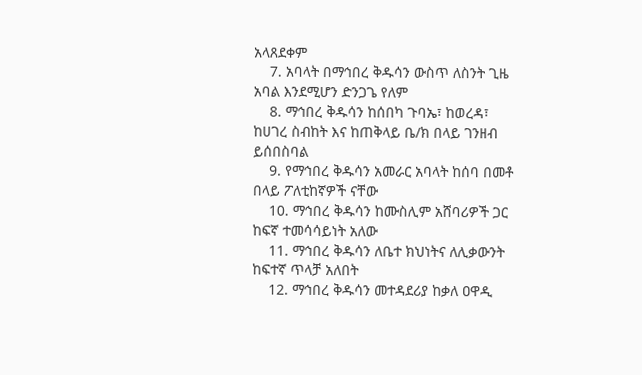አላጸደቀም
    7. አባላት በማኅበረ ቅዱሳን ውስጥ ለስንት ጊዜ አባል እንደሚሆን ድንጋጌ የለም
    8. ማኅበረ ቅዱሳን ከሰበካ ጉባኤ፣ ከወረዳ፣ ከሀገረ ስብከት እና ከጠቅላይ ቤ/ክ በላይ ገንዘብ ይሰበስባል
    9. የማኅበረ ቅዱሳን አመራር አባላት ከሰባ በመቶ በላይ ፖለቲከኛዎች ናቸው
    10. ማኅበረ ቅዱሳን ከሙስሊም አሸባሪዎች ጋር ከፍኛ ተመሳሳይነት አለው
    11. ማኅበረ ቅዱሳን ለቤተ ክህነትና ለሊቃውንት ከፍተኛ ጥላቻ አለበት
    12. ማኅበረ ቅዱሳን መተዳደሪያ ከቃለ ዐዋዲ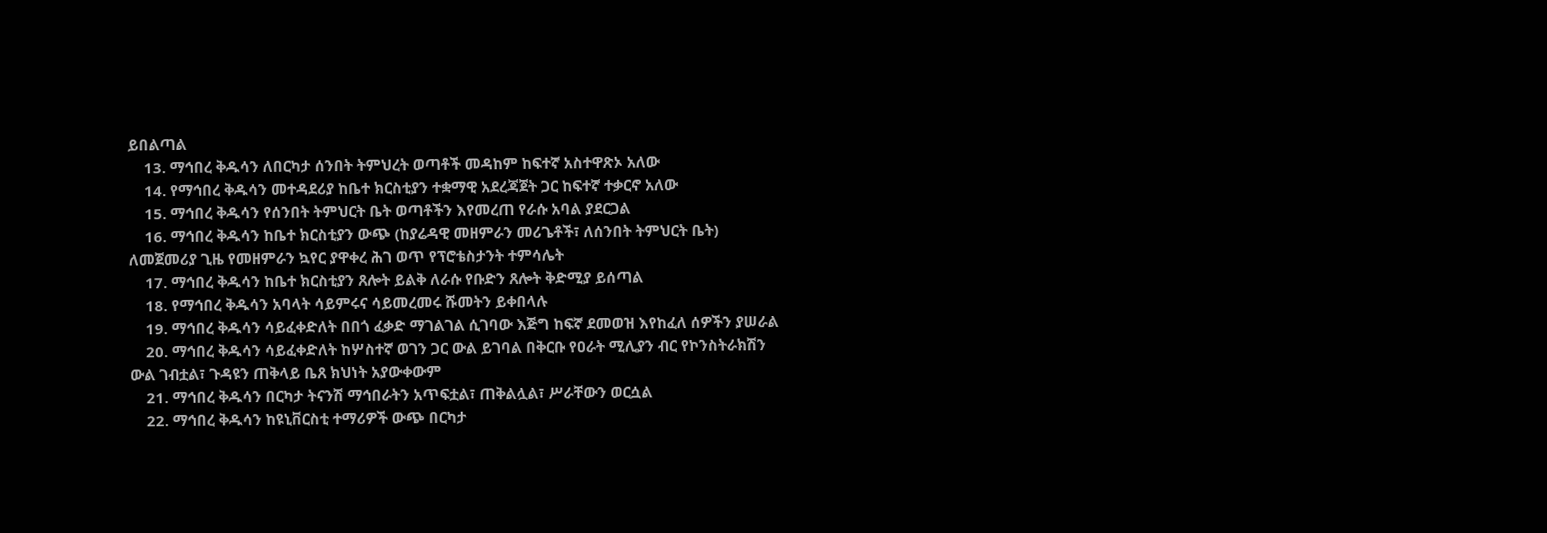ይበልጣል
    13. ማኅበረ ቅዱሳን ለበርካታ ሰንበት ትምህረት ወጣቶች መዳከም ከፍተኛ አስተዋጽኦ አለው
    14. የማኅበረ ቅዱሳን መተዳደሪያ ከቤተ ክርስቲያን ተቋማዊ አደረጃጀት ጋር ከፍተኛ ተቃርኖ አለው
    15. ማኅበረ ቅዱሳን የሰንበት ትምህርት ቤት ወጣቶችን እየመረጠ የራሱ አባል ያደርጋል
    16. ማኅበረ ቅዱሳን ከቤተ ክርስቲያን ውጭ (ከያሬዳዊ መዘምራን መሪጌቶች፣ ለሰንበት ትምህርት ቤት) ለመጀመሪያ ጊዜ የመዘምራን ኳየር ያዋቀረ ሕገ ወጥ የፕሮቴስታንት ተምሳሌት
    17. ማኅበረ ቅዱሳን ከቤተ ክርስቲያን ጸሎት ይልቅ ለራሱ የቡድን ጸሎት ቅድሚያ ይሰጣል
    18. የማኅበረ ቅዱሳን አባላት ሳይምሩና ሳይመረመሩ ሹመትን ይቀበላሉ
    19. ማኅበረ ቅዱሳን ሳይፈቀድለት በበጎ ፈቃድ ማገልገል ሲገባው እጅግ ከፍኛ ደመወዝ እየከፈለ ሰዎችን ያሠራል
    20. ማኅበረ ቅዱሳን ሳይፈቀድለት ከሦስተኛ ወገን ጋር ውል ይገባል በቅርቡ የዐራት ሚሊያን ብር የኮንስትራክሽን ውል ገብቷል፣ ጉዳዩን ጠቅላይ ቤጸ ክህነት አያውቀውም
    21. ማኅበረ ቅዱሳን በርካታ ትናንሽ ማኅበራትን አጥፍቷል፣ ጠቅልሏል፣ ሥራቸውን ወርሷል
    22. ማኅበረ ቅዱሳን ከዩኒቨርስቲ ተማሪዎች ውጭ በርካታ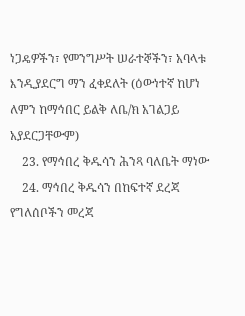ነጋዴዎችን፣ የመንግሥት ሠራተኞችን፣ አባላቱ እንዲያደርግ ማን ፈቀደለት (ዕውነተኛ ከሆነ ለምን ከማኅበር ይልቅ ለቤ/ክ አገልጋይ አያደርጋቸውም)
    23. የማኅበረ ቅዱሳን ሕንጻ ባለቤት ማነው
    24. ማኅበረ ቅዱሳን በከፍተኛ ደረጃ የግለሰቦችን መረጃ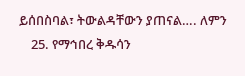ይሰበስባል፣ ትውልዳቸውን ያጠናል…. ለምን
    25. የማኅበረ ቅዱሳን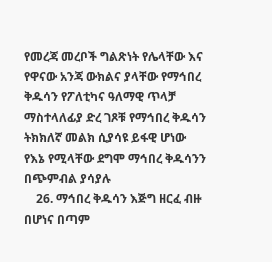የመረጃ መረቦች ግልጽነት የሌላቸው እና የዋናው አንጃ ውክልና ያላቸው የማኅበረ ቅዱሳን የፖለቲካና ዓለማዊ ጥላቻ ማስተላለፊያ ድረ ገጾቹ የማኅበረ ቅዱሳን ትክክለኛ መልክ ሲያሳዩ ይፋዊ ሆነው የእኔ የሚላቸው ደግሞ ማኅበረ ቅዱሳንን በጭምብል ያሳያሉ
    26. ማኅበረ ቅዱሳን እጅግ ዘርፈ ብዙ በሆነና በጣም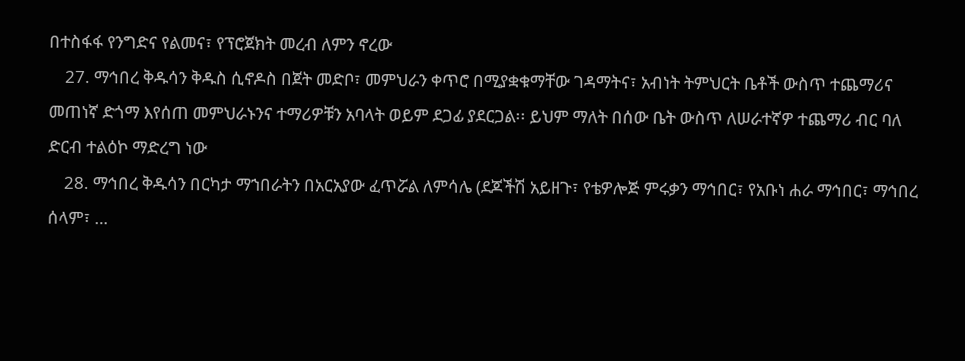በተስፋፋ የንግድና የልመና፣ የፕሮጀክት መረብ ለምን ኖረው
    27. ማኅበረ ቅዱሳን ቅዱስ ሲኖዶስ በጀት መድቦ፣ መምህራን ቀጥሮ በሚያቋቁማቸው ገዳማትና፣ አብነት ትምህርት ቤቶች ውስጥ ተጨማሪና መጠነኛ ድጎማ እየሰጠ መምህራኑንና ተማሪዎቹን አባላት ወይም ደጋፊ ያደርጋል፡፡ ይህም ማለት በሰው ቤት ውስጥ ለሠራተኛዎ ተጨማሪ ብር ባለ ድርብ ተልዕኮ ማድረግ ነው
    28. ማኅበረ ቅዱሳን በርካታ ማኀበራትን በአርአያው ፈጥሯል ለምሳሌ (ደጆችሽ አይዘጉ፣ የቴዎሎጅ ምሩቃን ማኅበር፣ የአቡነ ሐራ ማኅበር፣ ማኅበረ ሰላም፣ …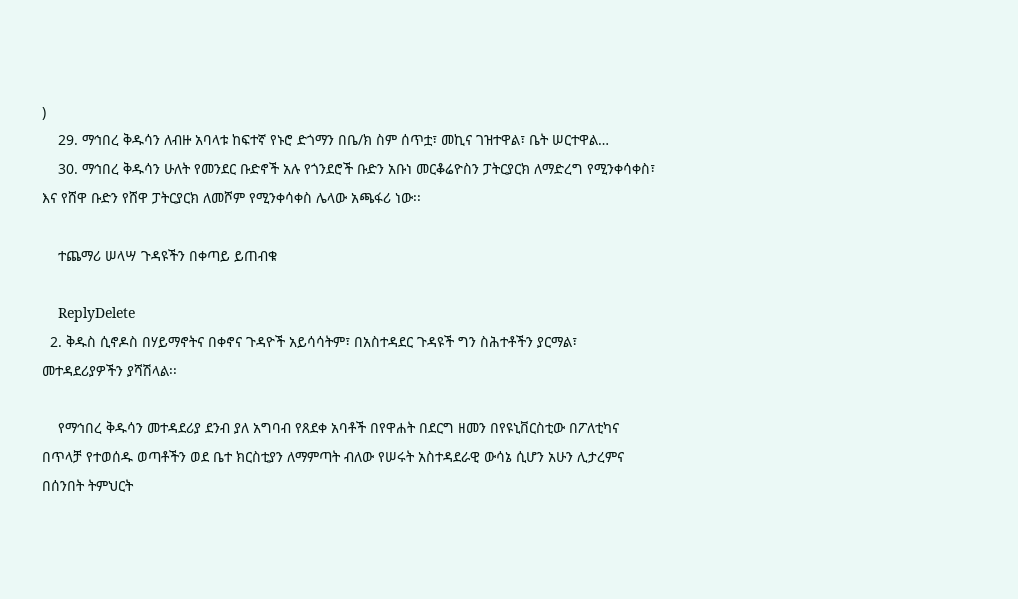)
    29. ማኅበረ ቅዱሳን ለብዙ አባላቱ ከፍተኛ የኑሮ ድጎማን በቤ/ክ ስም ሰጥቷ፣ መኪና ገዝተዋል፣ ቤት ሠርተዋል…
    30. ማኅበረ ቅዱሳን ሁለት የመንደር ቡድኖች አሉ የጎንደሮች ቡድን አቡነ መርቆሬዮስን ፓትርያርክ ለማድረግ የሚንቀሳቀስ፣ እና የሸዋ ቡድን የሸዋ ፓትርያርክ ለመሾም የሚንቀሳቀስ ሌላው አጫፋሪ ነው፡፡

    ተጨማሪ ሠላሣ ጉዳዩችን በቀጣይ ይጠብቁ

    ReplyDelete
  2. ቅዱስ ሲኖዶስ በሃይማኖትና በቀኖና ጉዳዮች አይሳሳትም፣ በአስተዳደር ጉዳዩች ግን ስሕተቶችን ያርማል፣ መተዳደሪያዎችን ያሻሽላል፡፡

    የማኅበረ ቅዱሳን መተዳደሪያ ደንብ ያለ አግባብ የጸደቀ አባቶች በየዋሐት በደርግ ዘመን በየዩኒቨርስቲው በፖለቲካና በጥላቻ የተወሰዱ ወጣቶችን ወደ ቤተ ክርስቲያን ለማምጣት ብለው የሠሩት አስተዳደራዊ ውሳኔ ሲሆን አሁን ሊታረምና በሰንበት ትምህርት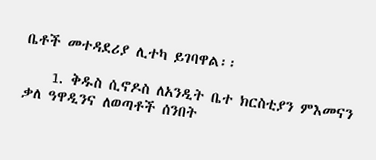ቤቶች መተዳደሪያ ሊተካ ይገባዋል፡፡

    1. ቅዱስ ሲኖዶስ ለአንዲት ቤተ ክርስቲያን ምእመናን ቃለ ዓዋዲንና ለወጣቶች ሰንበት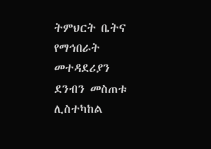ትምህርት ቤትና የማኅበራት መተዳደሪያን ደንብን መስጠቱ ሊስተካከል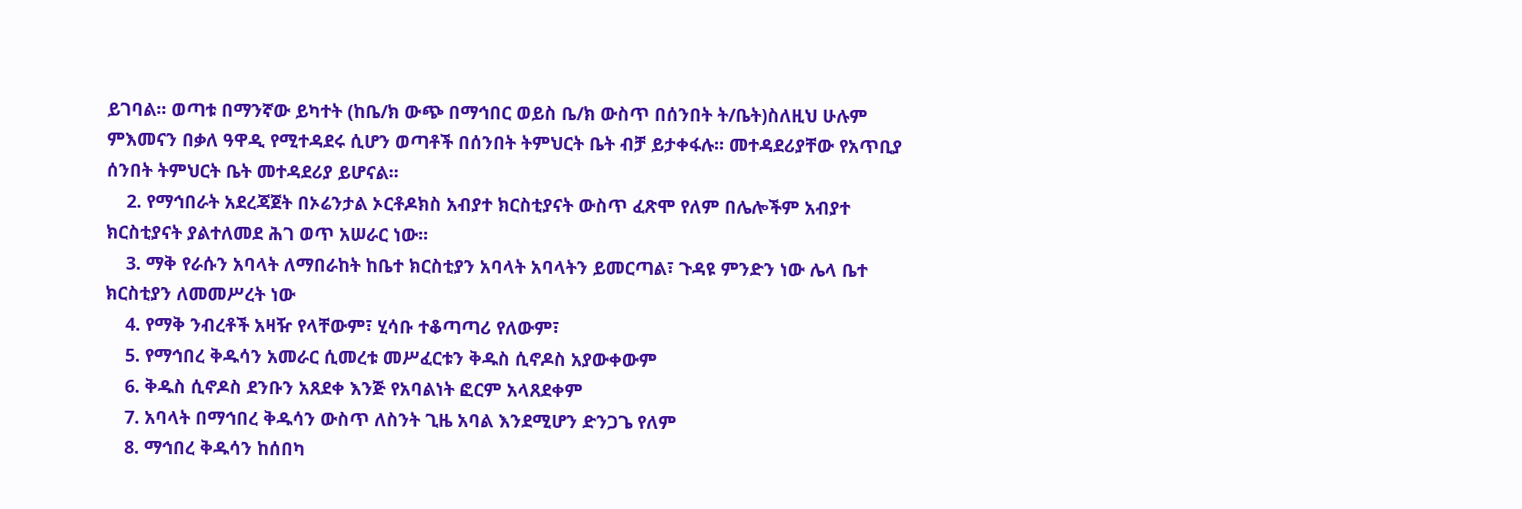ይገባል፡፡ ወጣቱ በማንኛው ይካተት (ከቤ/ክ ውጭ በማኅበር ወይስ ቤ/ክ ውስጥ በሰንበት ት/ቤት)ስለዚህ ሁሉም ምእመናን በቃለ ዓዋዲ የሚተዳደሩ ሲሆን ወጣቶች በሰንበት ትምህርት ቤት ብቻ ይታቀፋሉ፡፡ መተዳደሪያቸው የአጥቢያ ሰንበት ትምህርት ቤት መተዳደሪያ ይሆናል፡፡
    2. የማኅበራት አደረጃጀት በኦሬንታል ኦርቶዶክስ አብያተ ክርስቲያናት ውስጥ ፈጽሞ የለም በሌሎችም አብያተ ክርስቲያናት ያልተለመደ ሕገ ወጥ አሠራር ነው፡፡
    3. ማቅ የራሱን አባላት ለማበራከት ከቤተ ክርስቲያን አባላት አባላትን ይመርጣል፣ ጉዳዩ ምንድን ነው ሌላ ቤተ ክርስቲያን ለመመሥረት ነው
    4. የማቅ ንብረቶች አዛዥ የላቸውም፣ ሂሳቡ ተቆጣጣሪ የለውም፣
    5. የማኅበረ ቅዱሳን አመራር ሲመረቱ መሥፈርቱን ቅዱስ ሲኖዶስ አያውቀውም
    6. ቅዱስ ሲኖዶስ ደንቡን አጸደቀ እንጅ የአባልነት ፎርም አላጸደቀም
    7. አባላት በማኅበረ ቅዱሳን ውስጥ ለስንት ጊዜ አባል እንደሚሆን ድንጋጌ የለም
    8. ማኅበረ ቅዱሳን ከሰበካ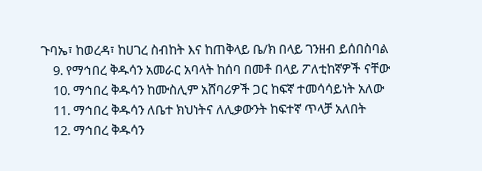ጉባኤ፣ ከወረዳ፣ ከሀገረ ስብከት እና ከጠቅላይ ቤ/ክ በላይ ገንዘብ ይሰበስባል
    9. የማኅበረ ቅዱሳን አመራር አባላት ከሰባ በመቶ በላይ ፖለቲከኛዎች ናቸው
    10. ማኅበረ ቅዱሳን ከሙስሊም አሸባሪዎች ጋር ከፍኛ ተመሳሳይነት አለው
    11. ማኅበረ ቅዱሳን ለቤተ ክህነትና ለሊቃውንት ከፍተኛ ጥላቻ አለበት
    12. ማኅበረ ቅዱሳን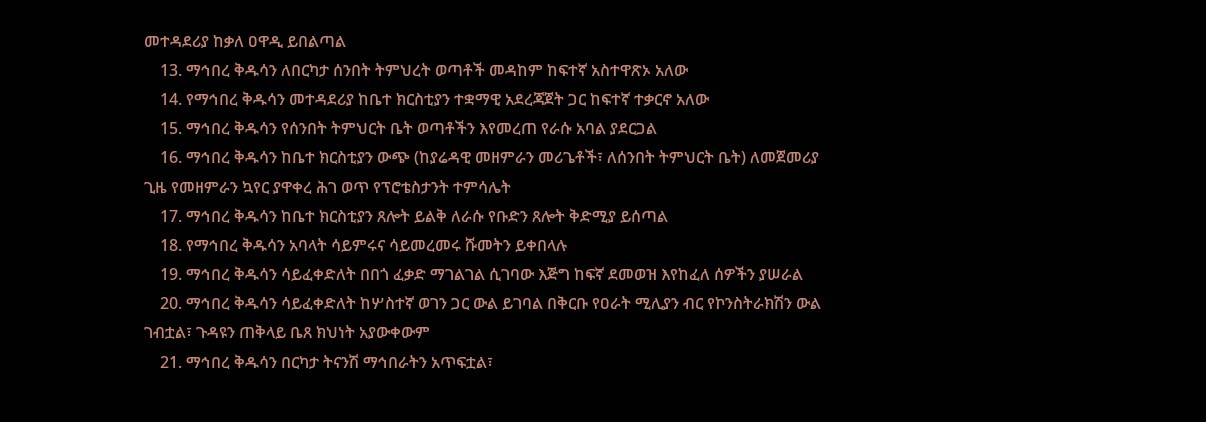መተዳደሪያ ከቃለ ዐዋዲ ይበልጣል
    13. ማኅበረ ቅዱሳን ለበርካታ ሰንበት ትምህረት ወጣቶች መዳከም ከፍተኛ አስተዋጽኦ አለው
    14. የማኅበረ ቅዱሳን መተዳደሪያ ከቤተ ክርስቲያን ተቋማዊ አደረጃጀት ጋር ከፍተኛ ተቃርኖ አለው
    15. ማኅበረ ቅዱሳን የሰንበት ትምህርት ቤት ወጣቶችን እየመረጠ የራሱ አባል ያደርጋል
    16. ማኅበረ ቅዱሳን ከቤተ ክርስቲያን ውጭ (ከያሬዳዊ መዘምራን መሪጌቶች፣ ለሰንበት ትምህርት ቤት) ለመጀመሪያ ጊዜ የመዘምራን ኳየር ያዋቀረ ሕገ ወጥ የፕሮቴስታንት ተምሳሌት
    17. ማኅበረ ቅዱሳን ከቤተ ክርስቲያን ጸሎት ይልቅ ለራሱ የቡድን ጸሎት ቅድሚያ ይሰጣል
    18. የማኅበረ ቅዱሳን አባላት ሳይምሩና ሳይመረመሩ ሹመትን ይቀበላሉ
    19. ማኅበረ ቅዱሳን ሳይፈቀድለት በበጎ ፈቃድ ማገልገል ሲገባው እጅግ ከፍኛ ደመወዝ እየከፈለ ሰዎችን ያሠራል
    20. ማኅበረ ቅዱሳን ሳይፈቀድለት ከሦስተኛ ወገን ጋር ውል ይገባል በቅርቡ የዐራት ሚሊያን ብር የኮንስትራክሽን ውል ገብቷል፣ ጉዳዩን ጠቅላይ ቤጸ ክህነት አያውቀውም
    21. ማኅበረ ቅዱሳን በርካታ ትናንሽ ማኅበራትን አጥፍቷል፣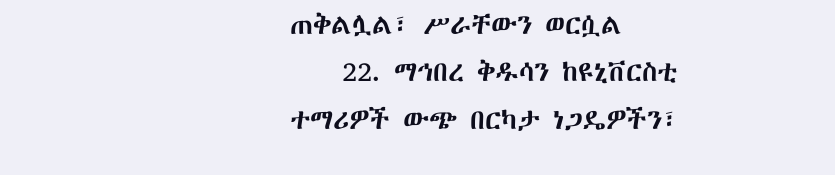ጠቅልሏል፣ ሥራቸውን ወርሷል
    22. ማኅበረ ቅዱሳን ከዩኒቨርስቲ ተማሪዎች ውጭ በርካታ ነጋዴዎችን፣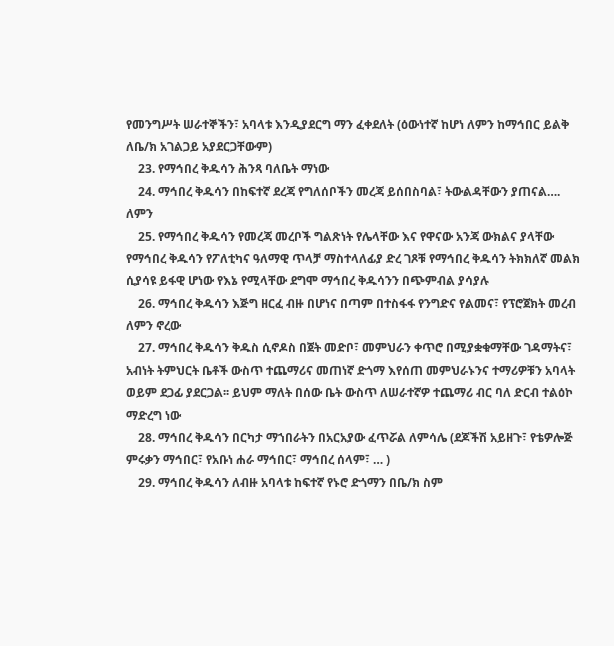የመንግሥት ሠራተኞችን፣ አባላቱ እንዲያደርግ ማን ፈቀደለት (ዕውነተኛ ከሆነ ለምን ከማኅበር ይልቅ ለቤ/ክ አገልጋይ አያደርጋቸውም)
    23. የማኅበረ ቅዱሳን ሕንጻ ባለቤት ማነው
    24. ማኅበረ ቅዱሳን በከፍተኛ ደረጃ የግለሰቦችን መረጃ ይሰበስባል፣ ትውልዳቸውን ያጠናል…. ለምን
    25. የማኅበረ ቅዱሳን የመረጃ መረቦች ግልጽነት የሌላቸው እና የዋናው አንጃ ውክልና ያላቸው የማኅበረ ቅዱሳን የፖለቲካና ዓለማዊ ጥላቻ ማስተላለፊያ ድረ ገጾቹ የማኅበረ ቅዱሳን ትክክለኛ መልክ ሲያሳዩ ይፋዊ ሆነው የእኔ የሚላቸው ደግሞ ማኅበረ ቅዱሳንን በጭምብል ያሳያሉ
    26. ማኅበረ ቅዱሳን እጅግ ዘርፈ ብዙ በሆነና በጣም በተስፋፋ የንግድና የልመና፣ የፕሮጀክት መረብ ለምን ኖረው
    27. ማኅበረ ቅዱሳን ቅዱስ ሲኖዶስ በጀት መድቦ፣ መምህራን ቀጥሮ በሚያቋቁማቸው ገዳማትና፣ አብነት ትምህርት ቤቶች ውስጥ ተጨማሪና መጠነኛ ድጎማ እየሰጠ መምህራኑንና ተማሪዎቹን አባላት ወይም ደጋፊ ያደርጋል፡፡ ይህም ማለት በሰው ቤት ውስጥ ለሠራተኛዎ ተጨማሪ ብር ባለ ድርብ ተልዕኮ ማድረግ ነው
    28. ማኅበረ ቅዱሳን በርካታ ማኀበራትን በአርአያው ፈጥሯል ለምሳሌ (ደጆችሽ አይዘጉ፣ የቴዎሎጅ ምሩቃን ማኅበር፣ የአቡነ ሐራ ማኅበር፣ ማኅበረ ሰላም፣ … )
    29. ማኅበረ ቅዱሳን ለብዙ አባላቱ ከፍተኛ የኑሮ ድጎማን በቤ/ክ ስም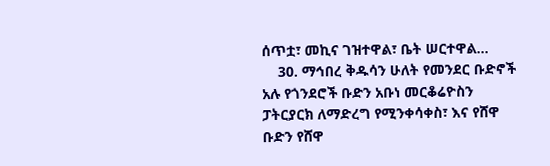ሰጥቷ፣ መኪና ገዝተዋል፣ ቤት ሠርተዋል…
    30. ማኅበረ ቅዱሳን ሁለት የመንደር ቡድኖች አሉ የጎንደሮች ቡድን አቡነ መርቆሬዮስን ፓትርያርክ ለማድረግ የሚንቀሳቀስ፣ እና የሸዋ ቡድን የሸዋ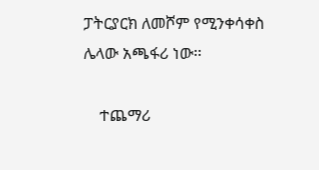ፓትርያርክ ለመሾም የሚንቀሳቀስ ሌላው አጫፋሪ ነው፡፡

    ተጨማሪ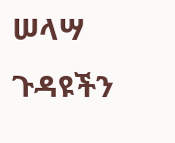ሠላሣ ጉዳዩችን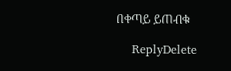በቀጣይ ይጠብቁ

    ReplyDelete